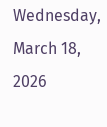Wednesday, March 18, 2026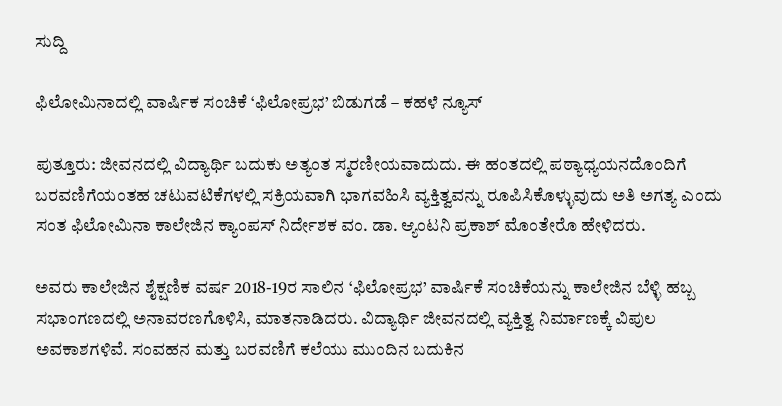ಸುದ್ದಿ

ಫಿಲೋಮಿನಾದಲ್ಲಿ ವಾರ್ಷಿಕ ಸಂಚಿಕೆ ‘ಫಿಲೋಪ್ರಭ’ ಬಿಡುಗಡೆ – ಕಹಳೆ ನ್ಯೂಸ್

ಪುತ್ತೂರು: ಜೀವನದಲ್ಲಿ ವಿದ್ಯಾರ್ಥಿ ಬದುಕು ಅತ್ಯಂತ ಸ್ಮರಣೀಯವಾದುದು. ಈ ಹಂತದಲ್ಲಿ ಪಠ್ಯಾಧ್ಯಯನದೊಂದಿಗೆ ಬರವಣಿಗೆಯಂತಹ ಚಟುವಟಿಕೆಗಳಲ್ಲಿ ಸಕ್ರಿಯವಾಗಿ ಭಾಗವಹಿಸಿ ವ್ಯಕ್ತಿತ್ವವನ್ನು ರೂಪಿಸಿಕೊಳ್ಳುವುದು ಅತಿ ಅಗತ್ಯ ಎಂದು ಸಂತ ಫಿಲೋಮಿನಾ ಕಾಲೇಜಿನ ಕ್ಯಾಂಪಸ್ ನಿರ್ದೇಶಕ ವಂ. ಡಾ. ಆ್ಯಂಟನಿ ಪ್ರಕಾಶ್ ಮೊಂತೇರೊ ಹೇಳಿದರು.

ಅವರು ಕಾಲೇಜಿನ ಶೈಕ್ಷಣಿಕ ವರ್ಷ 2018-19ರ ಸಾಲಿನ ‘ಫಿಲೋಪ್ರಭ’ ವಾರ್ಷಿಕೆ ಸಂಚಿಕೆಯನ್ನು ಕಾಲೇಜಿನ ಬೆಳ್ಳಿ ಹಬ್ಬ ಸಭಾಂಗಣದಲ್ಲಿ ಅನಾವರಣಗೊಳಿಸಿ, ಮಾತನಾಡಿದರು. ವಿದ್ಯಾರ್ಥಿ ಜೀವನದಲ್ಲಿ ವ್ಯಕ್ತಿತ್ವ ನಿರ್ಮಾಣಕ್ಕೆ ವಿಪುಲ ಅವಕಾಶಗಳಿವೆ. ಸಂವಹನ ಮತ್ತು ಬರವಣಿಗೆ ಕಲೆಯು ಮುಂದಿನ ಬದುಕಿನ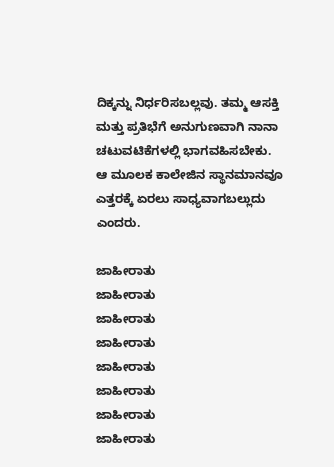ದಿಕ್ಕನ್ನು ನಿರ್ಧರಿಸಬಲ್ಲವು. ತಮ್ಮ ಆಸಕ್ತಿ ಮತ್ತು ಪ್ರತಿಭೆಗೆ ಅನುಗುಣವಾಗಿ ನಾನಾ ಚಟುವಟಿಕೆಗಳಲ್ಲಿ ಭಾಗವಹಿಸಬೇಕು. ಆ ಮೂಲಕ ಕಾಲೇಜಿನ ಸ್ಥಾನಮಾನವೂ ಎತ್ತರಕ್ಕೆ ಏರಲು ಸಾಧ್ಯವಾಗಬಲ್ಲುದು ಎಂದರು.

ಜಾಹೀರಾತು
ಜಾಹೀರಾತು
ಜಾಹೀರಾತು
ಜಾಹೀರಾತು
ಜಾಹೀರಾತು
ಜಾಹೀರಾತು
ಜಾಹೀರಾತು
ಜಾಹೀರಾತು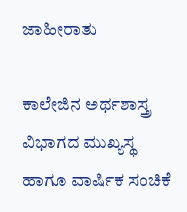ಜಾಹೀರಾತು

ಕಾಲೇಜಿನ ಅರ್ಥಶಾಸ್ತ್ರ ವಿಭಾಗದ ಮುಖ್ಯಸ್ಥ ಹಾಗೂ ವಾರ್ಷಿಕ ಸಂಚಿಕೆ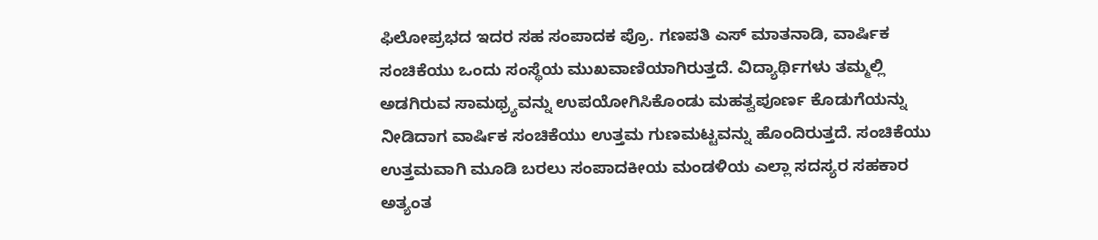ಫಿಲೋಪ್ರಭದ ಇದರ ಸಹ ಸಂಪಾದಕ ಪ್ರೊ. ಗಣಪತಿ ಎಸ್ ಮಾತನಾಡಿ, ವಾರ್ಷಿಕ ಸಂಚಿಕೆಯು ಒಂದು ಸಂಸ್ಥೆಯ ಮುಖವಾಣಿಯಾಗಿರುತ್ತದೆ. ವಿದ್ಯಾರ್ಥಿಗಳು ತಮ್ಮಲ್ಲಿ ಅಡಗಿರುವ ಸಾಮಥ್ರ್ಯವನ್ನು ಉಪಯೋಗಿಸಿಕೊಂಡು ಮಹತ್ವಪೂರ್ಣ ಕೊಡುಗೆಯನ್ನು ನೀಡಿದಾಗ ವಾರ್ಷಿಕ ಸಂಚಿಕೆಯು ಉತ್ತಮ ಗುಣಮಟ್ಟವನ್ನು ಹೊಂದಿರುತ್ತದೆ. ಸಂಚಿಕೆಯು ಉತ್ತಮವಾಗಿ ಮೂಡಿ ಬರಲು ಸಂಪಾದಕೀಯ ಮಂಡಳಿಯ ಎಲ್ಲಾ ಸದಸ್ಯರ ಸಹಕಾರ ಅತ್ಯಂತ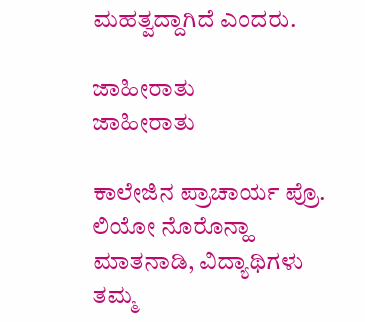ಮಹತ್ವದ್ದಾಗಿದೆ ಎಂದರು.

ಜಾಹೀರಾತು
ಜಾಹೀರಾತು

ಕಾಲೇಜಿನ ಪ್ರಾಚಾರ್ಯ ಪ್ರೊ. ಲಿಯೋ ನೊರೊನ್ಹಾ ಮಾತನಾಡಿ, ವಿದ್ಯಾಥಿಗಳು ತಮ್ಮ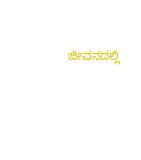ಜೀವನದಲ್ಲಿ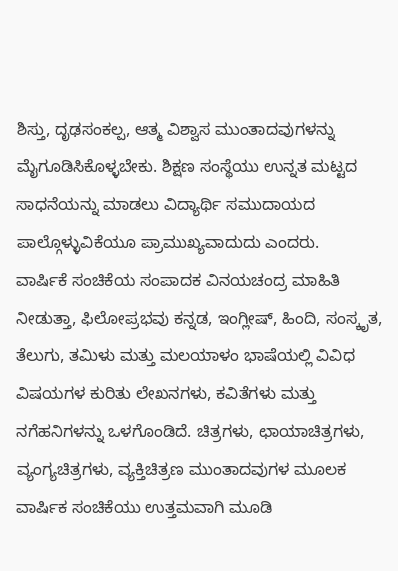ಶಿಸ್ತು, ದೃಢಸಂಕಲ್ಪ, ಆತ್ಮ ವಿಶ್ವಾಸ ಮುಂತಾದವುಗಳನ್ನು ಮೈಗೂಡಿಸಿಕೊಳ್ಳಬೇಕು. ಶಿಕ್ಷಣ ಸಂಸ್ಥೆಯು ಉನ್ನತ ಮಟ್ಟದ ಸಾಧನೆಯನ್ನು ಮಾಡಲು ವಿದ್ಯಾರ್ಥಿ ಸಮುದಾಯದ ಪಾಲ್ಗೊಳ್ಳುವಿಕೆಯೂ ಪ್ರಾಮುಖ್ಯವಾದುದು ಎಂದರು.
ವಾರ್ಷಿಕೆ ಸಂಚಿಕೆಯ ಸಂಪಾದಕ ವಿನಯಚಂದ್ರ ಮಾಹಿತಿ ನೀಡುತ್ತಾ, ಫಿಲೋಪ್ರಭವು ಕನ್ನಡ, ಇಂಗ್ಲೀಷ್, ಹಿಂದಿ, ಸಂಸ್ಕೃತ, ತೆಲುಗು, ತಮಿಳು ಮತ್ತು ಮಲಯಾಳಂ ಭಾಷೆಯಲ್ಲಿ ವಿವಿಧ ವಿಷಯಗಳ ಕುರಿತು ಲೇಖನಗಳು, ಕವಿತೆಗಳು ಮತ್ತು ನಗೆಹನಿಗಳನ್ನು ಒಳಗೊಂಡಿದೆ. ಚಿತ್ರಗಳು, ಛಾಯಾಚಿತ್ರಗಳು, ವ್ಯಂಗ್ಯಚಿತ್ರಗಳು, ವ್ಯಕ್ತಿಚಿತ್ರಣ ಮುಂತಾದವುಗಳ ಮೂಲಕ ವಾರ್ಷಿಕ ಸಂಚಿಕೆಯು ಉತ್ತಮವಾಗಿ ಮೂಡಿ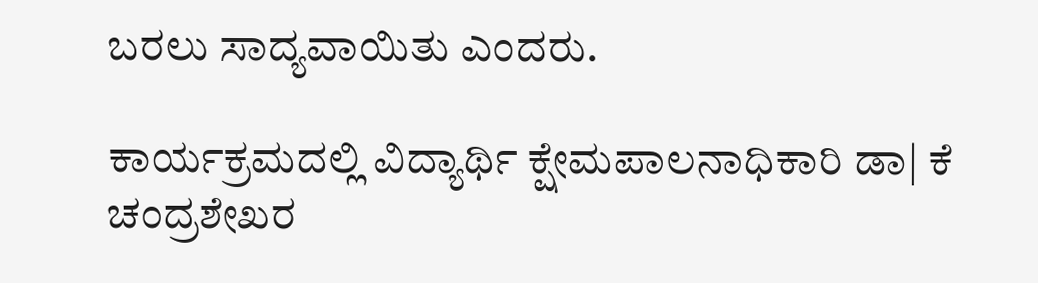ಬರಲು ಸಾದ್ಯವಾಯಿತು ಎಂದರು.

ಕಾರ್ಯಕ್ರಮದಲ್ಲಿ ವಿದ್ಯಾರ್ಥಿ ಕ್ಷೇಮಪಾಲನಾಧಿಕಾರಿ ಡಾ| ಕೆ ಚಂದ್ರಶೇಖರ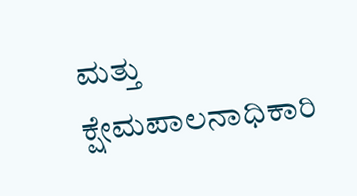ಮತ್ತು ಕ್ಷೇಮಪಾಲನಾಧಿಕಾರಿ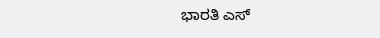ಭಾರತಿ ಎಸ್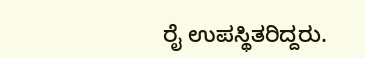ರೈ ಉಪಸ್ಥಿತರಿದ್ದರು.